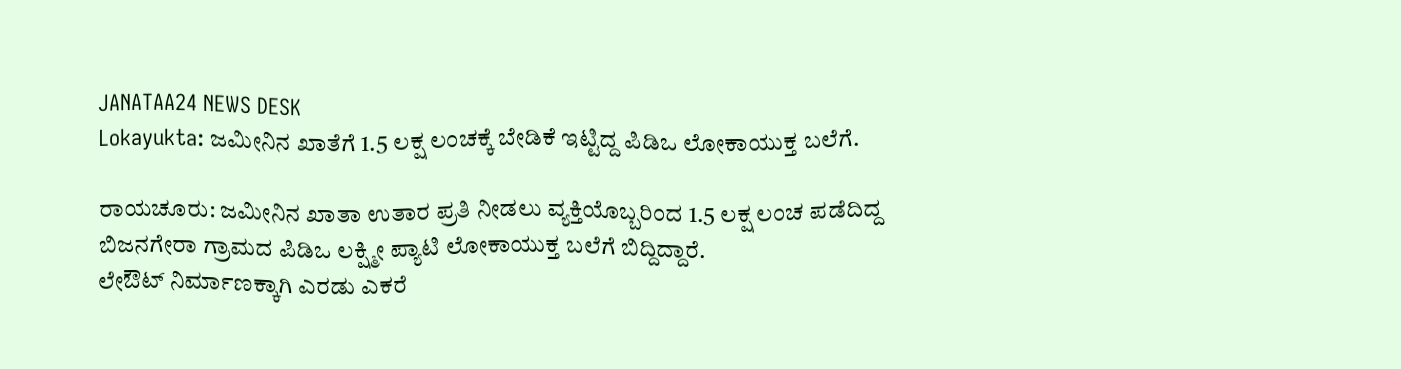JANATAA24 NEWS DESK
Lokayukta: ಜಮೀನಿನ ಖಾತೆಗೆ 1.5 ಲಕ್ಷ ಲಂಚಕ್ಕೆ ಬೇಡಿಕೆ ಇಟ್ಟಿದ್ದ ಪಿಡಿಒ ಲೋಕಾಯುಕ್ತ ಬಲೆಗೆ.

ರಾಯಚೂರು: ಜಮೀನಿನ ಖಾತಾ ಉತಾರ ಪ್ರತಿ ನೀಡಲು ವ್ಯಕ್ತಿಯೊಬ್ಬರಿಂದ 1.5 ಲಕ್ಷ ಲಂಚ ಪಡೆದಿದ್ದ ಬಿಜನಗೇರಾ ಗ್ರಾಮದ ಪಿಡಿಒ ಲಕ್ಷ್ಮೀ ಪ್ಯಾಟಿ ಲೋಕಾಯುಕ್ತ ಬಲೆಗೆ ಬಿದ್ದಿದ್ದಾರೆ.
ಲೇಔಟ್ ನಿರ್ಮಾಣಕ್ಕಾಗಿ ಎರಡು ಎಕರೆ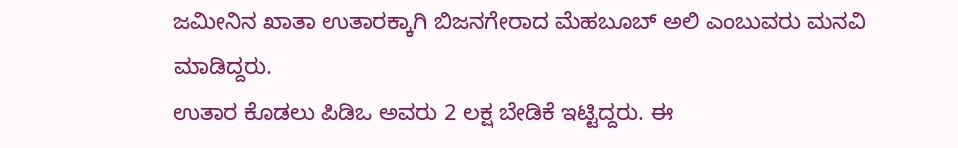ಜಮೀನಿನ ಖಾತಾ ಉತಾರಕ್ಕಾಗಿ ಬಿಜನಗೇರಾದ ಮೆಹಬೂಬ್ ಅಲಿ ಎಂಬುವರು ಮನವಿ ಮಾಡಿದ್ದರು.
ಉತಾರ ಕೊಡಲು ಪಿಡಿಒ ಅವರು 2 ಲಕ್ಷ ಬೇಡಿಕೆ ಇಟ್ಟಿದ್ದರು. ಈ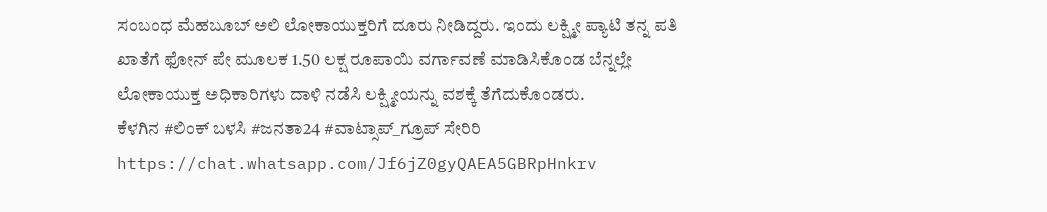ಸಂಬಂಧ ಮೆಹಬೂಬ್ ಅಲಿ ಲೋಕಾಯುಕ್ತರಿಗೆ ದೂರು ನೀಡಿದ್ದರು. ಇಂದು ಲಕ್ಷ್ಮೀ ಪ್ಯಾಟಿ ತನ್ನ ಪತಿ ಖಾತೆಗೆ ಫೋನ್ ಪೇ ಮೂಲಕ 1.50 ಲಕ್ಷ ರೂಪಾಯಿ ವರ್ಗಾವಣೆ ಮಾಡಿಸಿಕೊಂಡ ಬೆನ್ನಲ್ಲೇ ಲೋಕಾಯುಕ್ತ ಅಧಿಕಾರಿಗಳು ದಾಳಿ ನಡೆಸಿ ಲಕ್ಷ್ಮೀಯನ್ನು ವಶಕ್ಕೆ ತೆಗೆದುಕೊಂಡರು.
ಕೆಳಗಿನ #ಲಿಂಕ್ ಬಳಸಿ #ಜನತಾ24 #ವಾಟ್ಸಾಪ್_ಗ್ರೂಪ್ ಸೇರಿರಿ https://chat.whatsapp.com/Jf6jZ0gyQAEA5GBRpHnkrv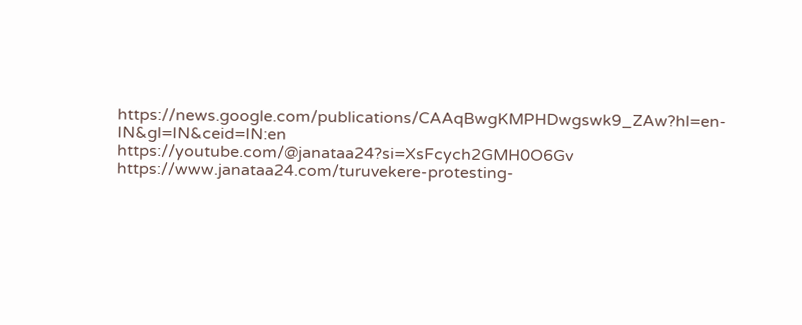https://news.google.com/publications/CAAqBwgKMPHDwgswk9_ZAw?hl=en-IN&gl=IN&ceid=IN:en
https://youtube.com/@janataa24?si=XsFcych2GMH0O6Gv
https://www.janataa24.com/turuvekere-protesting-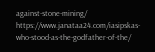against-stone-mining/
https://www.janataa24.com/iasipskas-who-stood-as-the-godfather-of-the/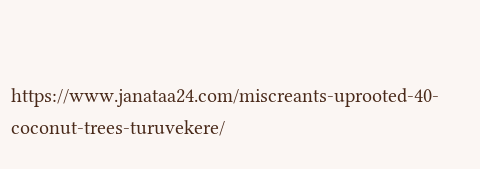https://www.janataa24.com/miscreants-uprooted-40-coconut-trees-turuvekere/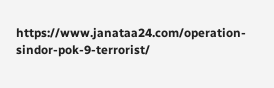https://www.janataa24.com/operation-sindor-pok-9-terrorist/